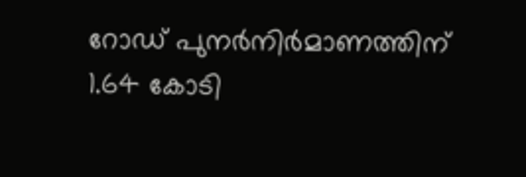റോഡ് പുനർനിർമാണത്തിന് 1.64 കോടി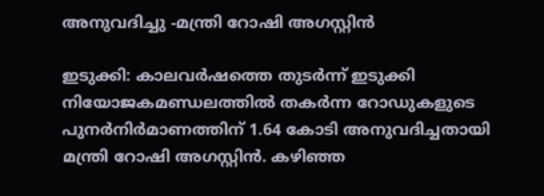അനുവദിച്ചു -മന്ത്രി റോഷി അഗസ്റ്റിന്‍

ഇടുക്കി: കാലവര്‍ഷത്തെ തുടര്‍ന്ന് ഇടുക്കി നിയോജകമണ്ഡലത്തില്‍ തകര്‍ന്ന റോഡുകളുടെ പുനര്‍നിര്‍മാണത്തിന് 1.64 കോടി അനുവദിച്ചതായി മന്ത്രി റോഷി അഗസ്റ്റിന്‍. കഴിഞ്ഞ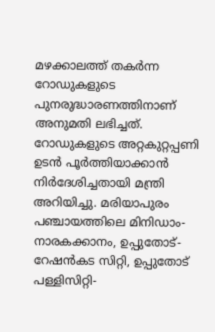മഴക്കാലത്ത് തകര്‍ന്ന റോഡുകളുടെ പുനരുദ്ധാരണത്തിനാണ് അനുമതി ലഭിച്ചത്. റോഡുകളുടെ അറ്റകുറ്റപ്പണി ഉടൻ പൂര്‍ത്തിയാക്കാന്‍ നിര്‍ദേശിച്ചതായി മന്ത്രി അറിയിച്ചു. മരിയാപുരം പഞ്ചായത്തിലെ മിനിഡാം- നാരകക്കാനം, ഉപ്പുതോട്-റേഷന്‍കട സിറ്റി, ഉപ്പുതോട് പള്ളിസിറ്റി-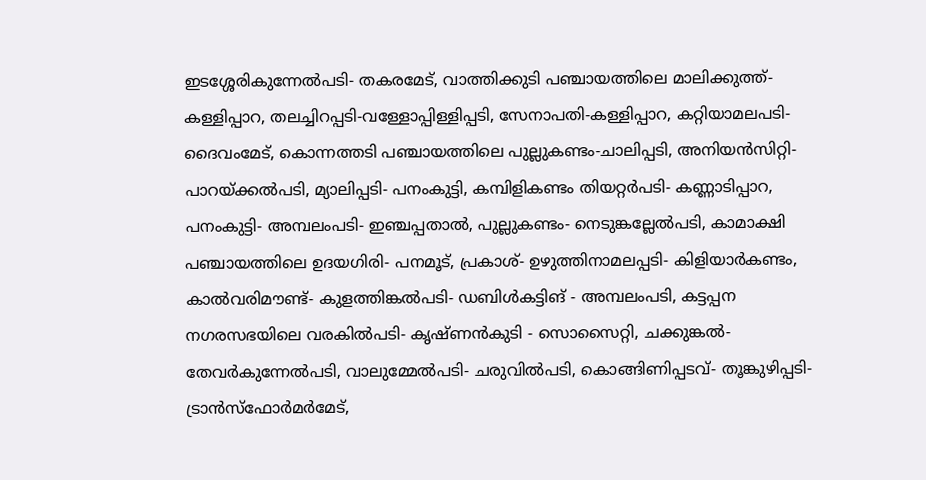ഇടശ്ശേരികുന്നേല്‍പടി- തകരമേട്, വാത്തിക്കുടി പഞ്ചായത്തിലെ മാലിക്കുത്ത്-കള്ളിപ്പാറ, തലച്ചിറപ്പടി-വള്ളോപ്പിള്ളിപ്പടി, സേനാപതി-കള്ളിപ്പാറ, കറ്റിയാമലപടി-ദൈവംമേട്, കൊന്നത്തടി പഞ്ചായത്തിലെ പുല്ലുകണ്ടം-ചാലിപ്പടി, അനിയന്‍സിറ്റി-പാറയ്ക്കല്‍പടി, മ്യാലിപ്പടി- പനംകുട്ടി, കമ്പിളികണ്ടം തിയറ്റര്‍പടി- കണ്ണാടിപ്പാറ, പനംകുട്ടി- അമ്പലംപടി- ഇഞ്ചപ്പതാല്‍, പുല്ലുകണ്ടം- നെടുങ്കല്ലേല്‍പടി, കാമാക്ഷി പഞ്ചായത്തിലെ ഉദയഗിരി- പനമൂട്, പ്രകാശ്- ഉഴുത്തിനാമലപ്പടി- കിളിയാര്‍കണ്ടം, കാല്‍വരിമൗണ്ട്- കുളത്തിങ്കല്‍പടി- ഡബിള്‍കട്ടിങ് - അമ്പലംപടി, കട്ടപ്പന നഗരസഭയിലെ വരകില്‍പടി- കൃഷ്ണന്‍കുടി - സൊസൈറ്റി, ചക്കുങ്കല്‍- തേവര്‍കുന്നേല്‍പടി, വാലുമ്മേല്‍പടി- ചരുവില്‍പടി, കൊങ്ങിണിപ്പടവ്- തൂങ്കുഴിപ്പടി- ട്രാന്‍സ്ഫോര്‍മര്‍മേട്,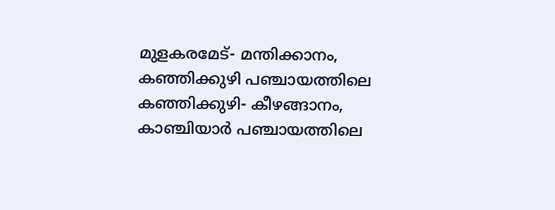മുളകരമേട്- മന്തിക്കാനം, കഞ്ഞിക്കുഴി പഞ്ചായത്തിലെ കഞ്ഞിക്കുഴി- കീഴങ്ങാനം, കാഞ്ചിയാര്‍ പഞ്ചായത്തിലെ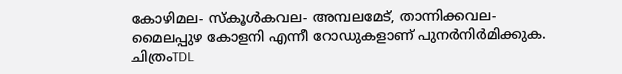കോഴിമല- സ്‌കൂള്‍കവല- അമ്പലമേട്, താന്നിക്കവല- മൈലപ്പുഴ കോളനി എന്നീ റോഡുകളാണ് പുനര്‍നിര്‍മിക്കുക. ചിത്രംTDL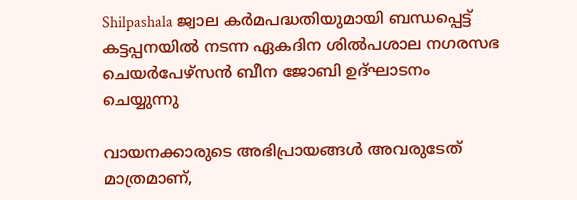Shilpashala ജ്വാല കർമപദ്ധതിയുമായി ബന്ധപ്പെട്ട് കട്ടപ്പനയിൽ നടന്ന ഏകദിന ശിൽപശാല നഗരസഭ ചെയര്‍പേഴ്സൻ ബീന ജോബി ഉദ്ഘാടനം ചെയ്യുന്നു

വായനക്കാരുടെ അഭിപ്രായങ്ങള്‍ അവരുടേത് മാത്രമാണ്,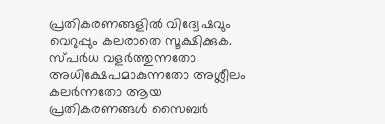പ്രതികരണങ്ങളിൽ വിദ്വേഷവും വെറുപ്പും കലരാതെ സൂക്ഷിക്കുക. സ്പർധ വളർത്തുന്നതോ അധിക്ഷേപമാകുന്നതോ അശ്ലീലം കലർന്നതോ ആയ പ്രതികരണങ്ങൾ സൈബർ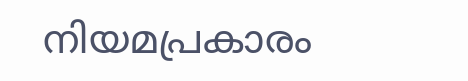നിയമപ്രകാരം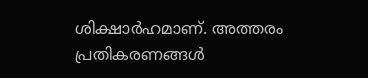ശിക്ഷാർഹമാണ്. അത്തരം പ്രതികരണങ്ങൾ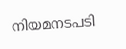നിയമനടപടി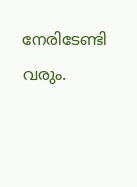നേരിടേണ്ടി വരും.